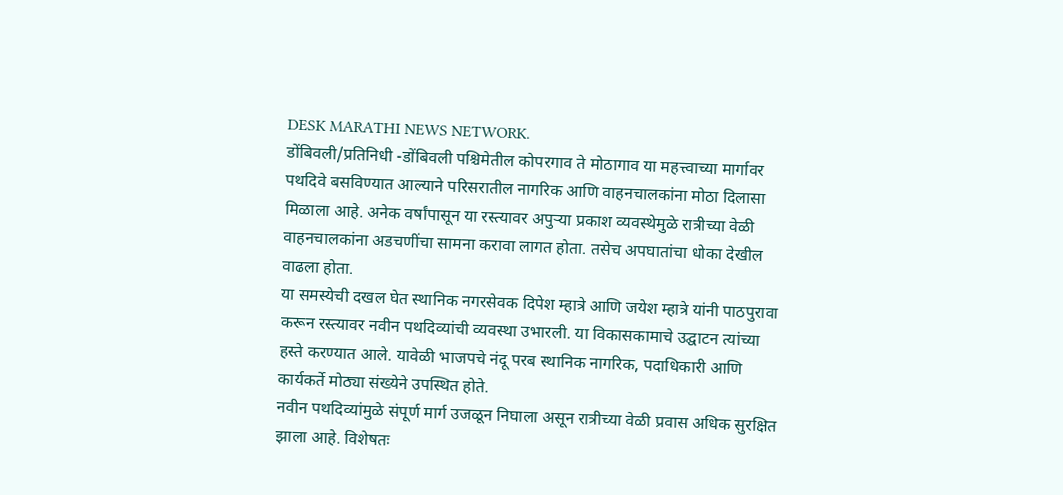DESK MARATHI NEWS NETWORK.
डोंबिवली/प्रतिनिधी -डोंबिवली पश्चिमेतील कोपरगाव ते मोठागाव या महत्त्वाच्या मार्गावर पथदिवे बसविण्यात आल्याने परिसरातील नागरिक आणि वाहनचालकांना मोठा दिलासा मिळाला आहे. अनेक वर्षांपासून या रस्त्यावर अपुऱ्या प्रकाश व्यवस्थेमुळे रात्रीच्या वेळी वाहनचालकांना अडचणींचा सामना करावा लागत होता. तसेच अपघातांचा धोका देखील वाढला होता.
या समस्येची दखल घेत स्थानिक नगरसेवक दिपेश म्हात्रे आणि जयेश म्हात्रे यांनी पाठपुरावा करून रस्त्यावर नवीन पथदिव्यांची व्यवस्था उभारली. या विकासकामाचे उद्घाटन त्यांच्या हस्ते करण्यात आले. यावेळी भाजपचे नंदू परब स्थानिक नागरिक, पदाधिकारी आणि कार्यकर्ते मोठ्या संख्येने उपस्थित होते.
नवीन पथदिव्यांमुळे संपूर्ण मार्ग उजळून निघाला असून रात्रीच्या वेळी प्रवास अधिक सुरक्षित झाला आहे. विशेषतः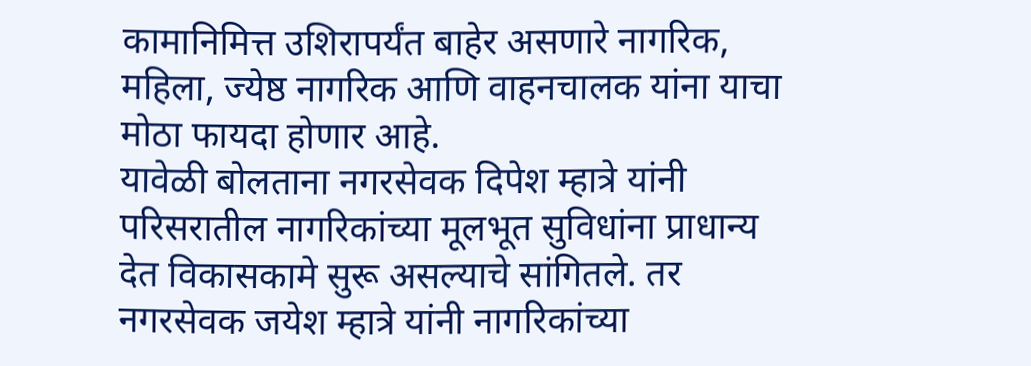कामानिमित्त उशिरापर्यंत बाहेर असणारे नागरिक, महिला, ज्येष्ठ नागरिक आणि वाहनचालक यांना याचा मोठा फायदा होणार आहे.
यावेळी बोलताना नगरसेवक दिपेश म्हात्रे यांनी परिसरातील नागरिकांच्या मूलभूत सुविधांना प्राधान्य देत विकासकामे सुरू असल्याचे सांगितले. तर नगरसेवक जयेश म्हात्रे यांनी नागरिकांच्या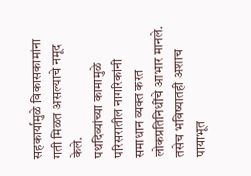सहकार्यामुळे विकासकामांना गती मिळत असल्याचे नमूद केले.
पथदिव्यांच्या कामामुळे परिसरातील नागरिकांनी समाधान व्यक्त करत लोकप्रतिनिधींचे आभार मानले. तसेच भविष्यातही अशाच पायाभूत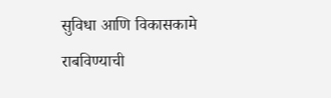सुविधा आणि विकासकामे राबविण्याची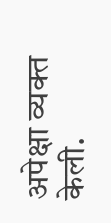अपेक्षा व्यक्त केली.